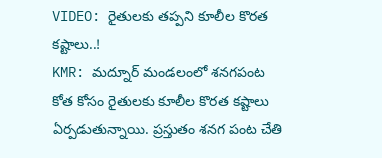VIDEO: రైతులకు తప్పని కూలీల కొరత కష్టాలు..!
KMR: మద్నూర్ మండలంలో శనగపంట కోత కోసం రైతులకు కూలీల కొరత కష్టాలు ఏర్పడుతున్నాయి. ప్రస్తుతం శనగ పంట చేతి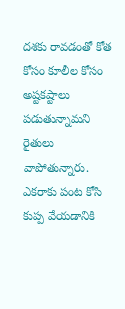దశకు రావడంతో కోత కోసం కూలీల కోసం అష్టకష్టాలు పడుతున్నామని రైతులు వాపోతున్నారు. ఎకరాకు పంట కోసి కుప్ప వేయడానికి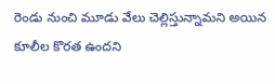రెండు నుంచి మూడు వేలు చెల్లిస్తున్నామని అయిన కూలీల కొరత ఉందని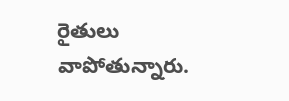రైతులు వాపోతున్నారు.